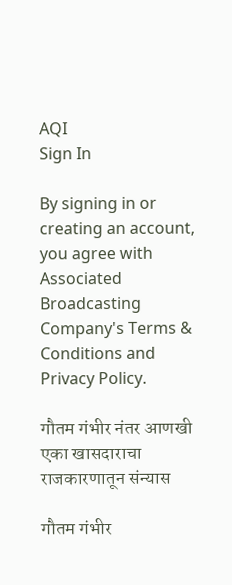AQI
Sign In

By signing in or creating an account, you agree with Associated Broadcasting Company's Terms & Conditions and Privacy Policy.

गौतम गंभीर नंतर आणखी एका खासदाराचा राजकारणातून संन्यास

गौतम गंभीर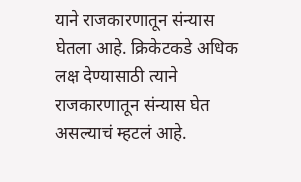याने राजकारणातून संन्यास घेतला आहे. क्रिकेटकडे अधिक लक्ष देण्यासाठी त्याने राजकारणातून संन्यास घेत असल्याचं म्हटलं आहे.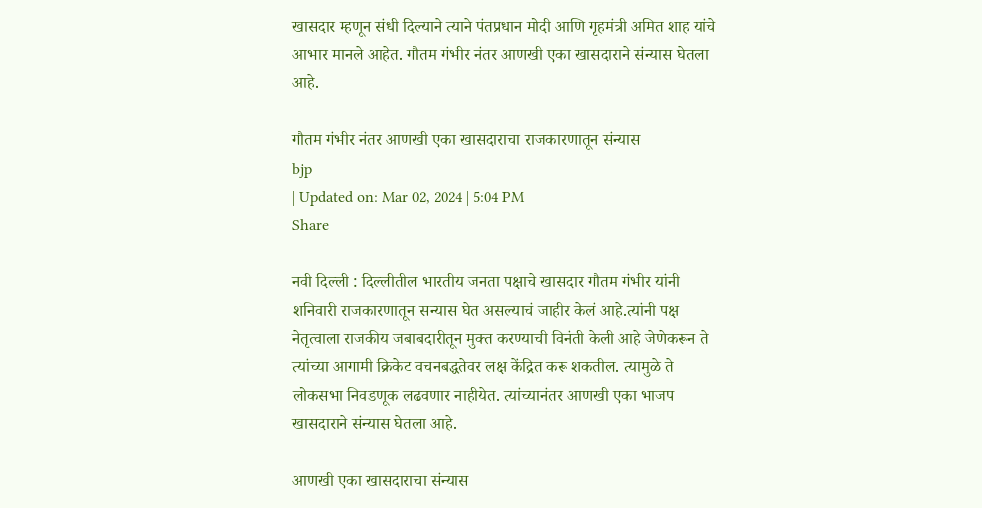खासदार म्हणून संधी दिल्याने त्याने पंतप्रधान मोदी आणि गृहमंत्री अमित शाह यांचे आभार मानले आहेत. गौतम गंभीर नंतर आणखी एका खासदाराने संन्यास घेतला आहे.

गौतम गंभीर नंतर आणखी एका खासदाराचा राजकारणातून संन्यास
bjp
| Updated on: Mar 02, 2024 | 5:04 PM
Share

नवी दिल्ली : दिल्लीतील भारतीय जनता पक्षाचे खासदार गौतम गंभीर यांनी शनिवारी राजकारणातून सन्यास घेत असल्याचं जाहीर केलं आहे.त्यांनी पक्ष नेतृत्वाला राजकीय जबाबदारीतून मुक्त करण्याची विनंती केली आहे जेणेकरून ते त्यांच्या आगामी क्रिकेट वचनबद्धतेवर लक्ष केंद्रित करू शकतील. त्यामुळे ते लोकसभा निवडणूक लढवणार नाहीयेत. त्यांच्यानंतर आणखी एका भाजप खासदाराने संन्यास घेतला आहे.

आणखी एका खासदाराचा संन्यास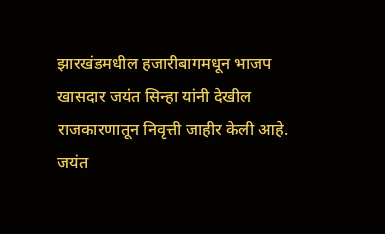झारखंडमधील हजारीबागमधून भाजप खासदार जयंत सिन्हा यांनी देखील राजकारणातून निवृत्ती जाहीर केली आहे. जयंत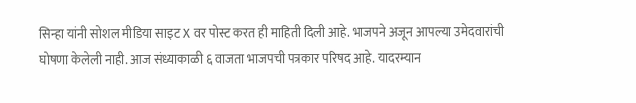सिन्हा यांनी सोशल मीडिया साइट X वर पोस्ट करत ही माहिती दिली आहे. भाजपने अजून आपल्या उमेदवारांची घोषणा केलेली नाही. आज संध्याकाळी ६ वाजता भाजपची पत्रकार परिषद आहे. यादरम्यान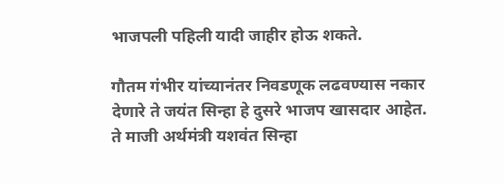भाजपली पहिली यादी जाहीर होऊ शकते.

गौतम गंभीर यांच्यानंतर निवडणूक लढवण्यास नकार देणारे ते जयंत सिन्हा हे दुसरे भाजप खासदार आहेत. ते माजी अर्थमंत्री यशवंत सिन्हा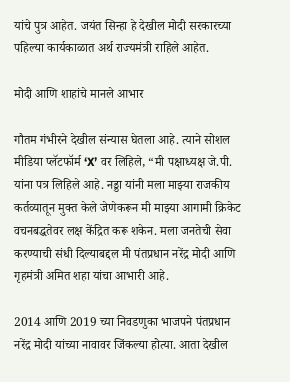यांचे पुत्र आहेत. जयंत सिन्हा हे देखील मोदी सरकारच्या पहिल्या कार्यकाळात अर्थ राज्यमंत्री राहिले आहेत.

मोदी आणि शाहांचे मानले आभार

गौतम गंभीरने देखील संन्यास घेतला आहे. त्याने सोशल मीडिया प्लॅटफॉर्म ‘X’ वर लिहिले, “मी पक्षाध्यक्ष जे.पी. यांना पत्र लिहिले आहे. नड्डा यांनी मला माझ्या राजकीय कर्तव्यातून मुक्त केले जेणेकरून मी माझ्या आगामी क्रिकेट वचनबद्धतेवर लक्ष केंद्रित करू शकेन. मला जनतेची सेवा करण्याची संधी दिल्याबद्दल मी पंतप्रधान नरेंद्र मोदी आणि गृहमंत्री अमित शहा यांचा आभारी आहे.

2014 आणि 2019 च्या निवडणुका भाजपने पंतप्रधान नरेंद्र मोदी यांच्या नावावर जिंकल्या होत्या. आता देखील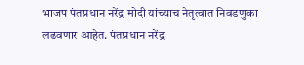भाजप पंतप्रधान नरेंद्र मोदी यांच्याच नेतृत्वात निवडणुका लढवणार आहेत. पंतप्रधान नरेंद्र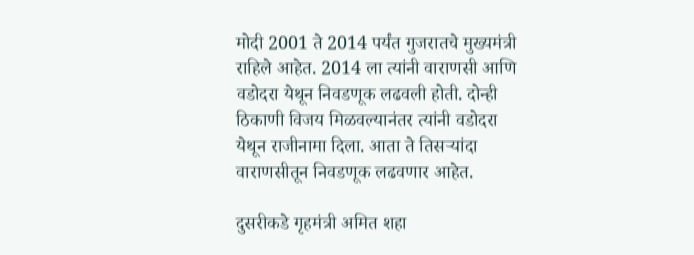मोदी 2001 ते 2014 पर्यंत गुजरातचे मुख्यमंत्री राहिले आहेत. 2014 ला त्यांनी वाराणसी आणि वडोदरा येथून निवडणूक लढवली होती. दोन्ही ठिकाणी विजय मिळवल्यानंतर त्यांनी वडोदरा येथून राजीनामा दिला. आता ते तिसऱ्यांदा वाराणसीतून निवडणूक लढवणार आहेत.

दुसरीकडे गृहमंत्री अमित शहा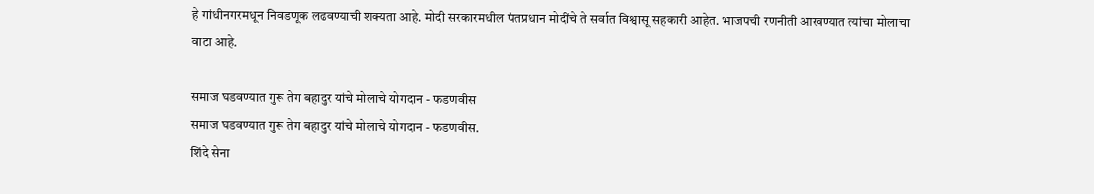हे गांधीनगरमधून निवडणूक लढवण्याची शक्यता आहे. मोदी सरकारमधील पंतप्रधान मोदींचे ते सर्वात विश्वासू सहकारी आहेत. भाजपची रणनीती आखण्यात त्यांचा मोलाचा वाटा आहे.

समाज घडवण्यात गुरू तेग बहादुर यांचे मोलाचे योगदान - फडणवीस
समाज घडवण्यात गुरू तेग बहादुर यांचे मोलाचे योगदान - फडणवीस.
शिंदे सेना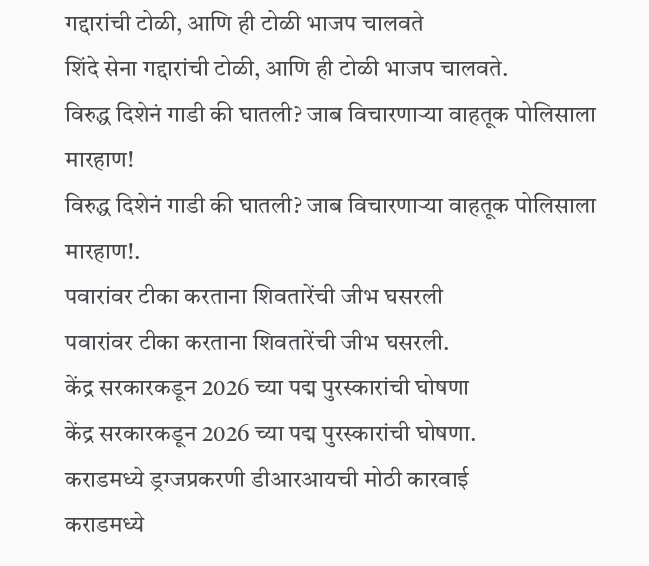गद्दारांची टोळी, आणि ही टोळी भाजप चालवते
शिंदे सेना गद्दारांची टोळी, आणि ही टोळी भाजप चालवते.
विरुद्ध दिशेनं गाडी की घातली? जाब विचारणाऱ्या वाहतूक पोलिसाला मारहाण!
विरुद्ध दिशेनं गाडी की घातली? जाब विचारणाऱ्या वाहतूक पोलिसाला मारहाण!.
पवारांवर टीका करताना शिवतारेंची जीभ घसरली
पवारांवर टीका करताना शिवतारेंची जीभ घसरली.
केंद्र सरकारकडून 2026 च्या पद्म पुरस्कारांची घोषणा
केंद्र सरकारकडून 2026 च्या पद्म पुरस्कारांची घोषणा.
कराडमध्ये ड्रग्जप्रकरणी डीआरआयची मोठी कारवाई
कराडमध्ये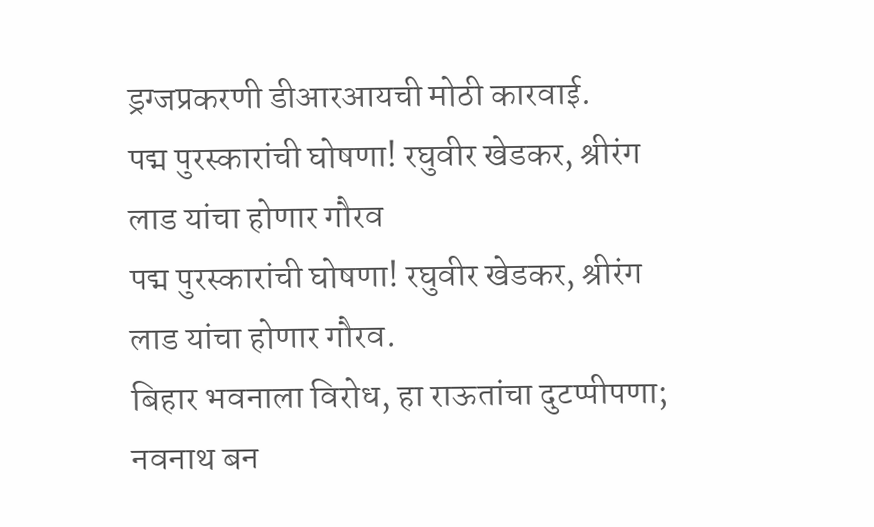ड्रग्जप्रकरणी डीआरआयची मोठी कारवाई.
पद्म पुरस्कारांची घोषणा! रघुवीर खेडकर, श्रीरंग लाड यांचा होणार गौरव
पद्म पुरस्कारांची घोषणा! रघुवीर खेडकर, श्रीरंग लाड यांचा होणार गौरव.
बिहार भवनाला विरोध, हा राऊतांचा दुटप्पीपणा; नवनाथ बन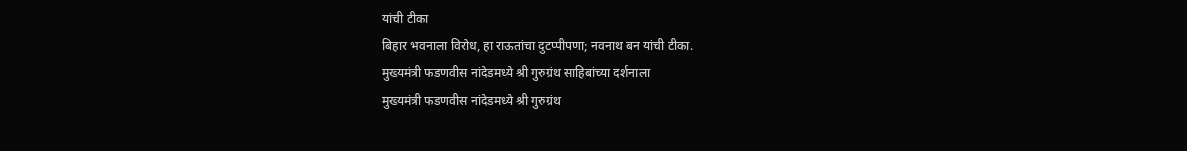यांची टीका
बिहार भवनाला विरोध, हा राऊतांचा दुटप्पीपणा; नवनाथ बन यांची टीका.
मुख्यमंत्री फडणवीस नांदेडमध्ये श्री गुरुग्रंथ साहिबांच्या दर्शनाला
मुख्यमंत्री फडणवीस नांदेडमध्ये श्री गुरुग्रंथ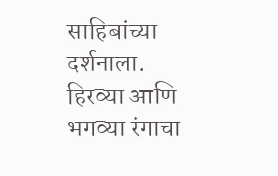साहिबांच्या दर्शनाला.
हिरव्या आणि भगव्या रंगाचा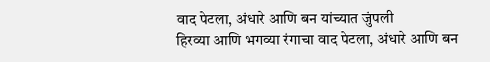वाद पेटला, अंधारे आणि बन यांच्यात जुंपली
हिरव्या आणि भगव्या रंगाचा वाद पेटला, अंधारे आणि बन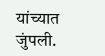यांच्यात जुंपली.